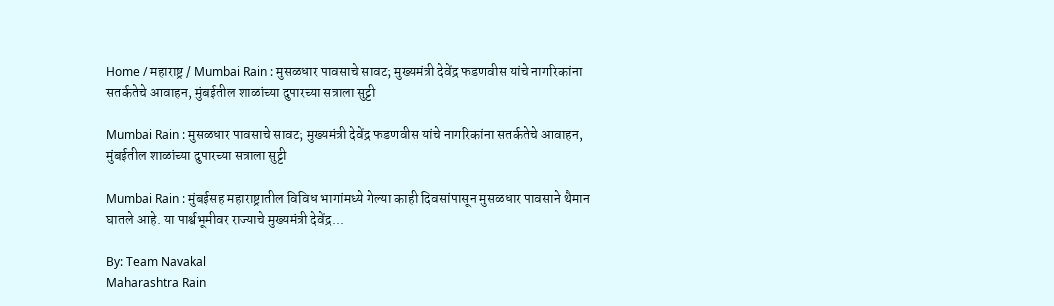Home / महाराष्ट्र / Mumbai Rain : मुसळधार पावसाचे सावट; मुख्यमंत्री देवेंद्र फडणवीस यांचे नागरिकांना सतर्कतेचे आवाहन, मुंबईतील शाळांच्या दुपारच्या सत्राला सुट्टी

Mumbai Rain : मुसळधार पावसाचे सावट; मुख्यमंत्री देवेंद्र फडणवीस यांचे नागरिकांना सतर्कतेचे आवाहन, मुंबईतील शाळांच्या दुपारच्या सत्राला सुट्टी

Mumbai Rain : मुंबईसह महाराष्ट्रातील विविध भागांमध्ये गेल्या काही दिवसांपासून मुसळधार पावसाने थैमान घातले आहे. या पार्श्वभूमीवर राज्याचे मुख्यमंत्री देवेंद्र...

By: Team Navakal
Maharashtra Rain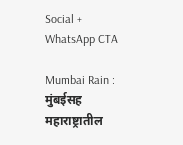Social + WhatsApp CTA

Mumbai Rain : मुंबईसह महाराष्ट्रातील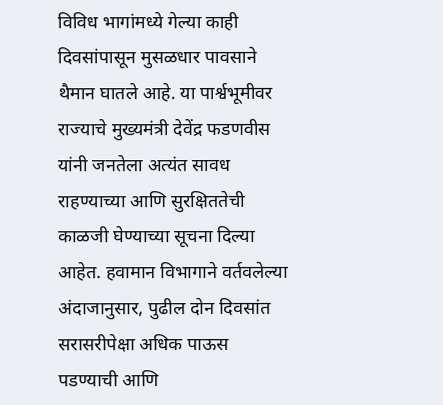विविध भागांमध्ये गेल्या काही दिवसांपासून मुसळधार पावसाने थैमान घातले आहे. या पार्श्वभूमीवर राज्याचे मुख्यमंत्री देवेंद्र फडणवीस यांनी जनतेला अत्यंत सावध राहण्याच्या आणि सुरक्षिततेची काळजी घेण्याच्या सूचना दिल्या आहेत. हवामान विभागाने वर्तवलेल्या अंदाजानुसार, पुढील दोन दिवसांत सरासरीपेक्षा अधिक पाऊस पडण्याची आणि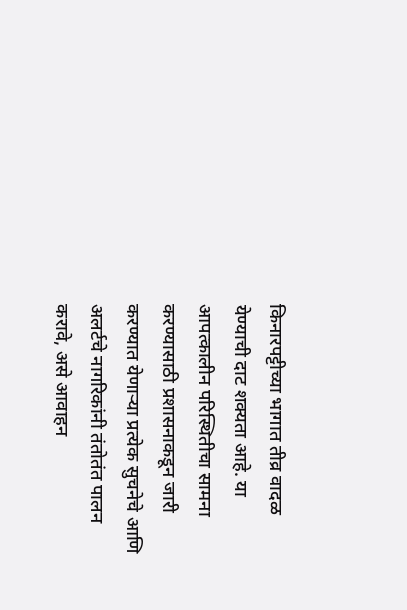किनारपट्टीच्या भागात तीव्र वादळ येण्याची दाट शक्यता आहे. या आपत्कालीन परिस्थितीचा सामना करण्यासाठी प्रशासनाकडून जारी करण्यात येणाऱ्या प्रत्येक सुचनेचे आणि अलर्टचे नागरिकांनी तंतोतंत पालन करावे, असे आवाहन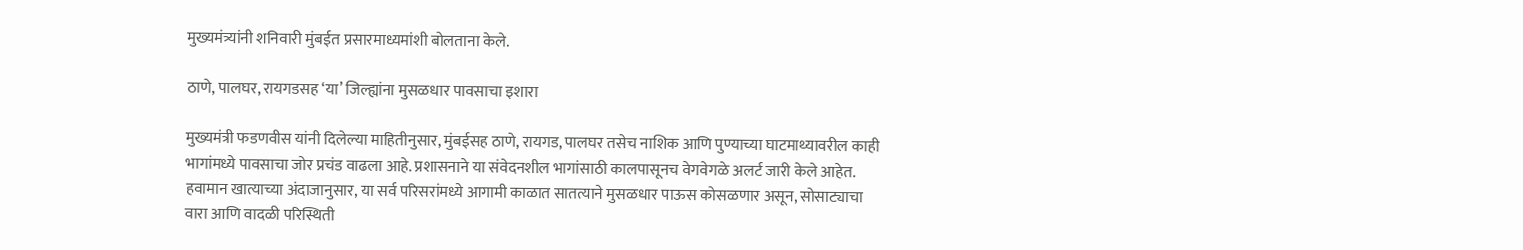मुख्यमंत्र्यांनी शनिवारी मुंबईत प्रसारमाध्यमांशी बोलताना केले.

ठाणे, पालघर, रायगडसह ‘या’ जिल्ह्यांना मुसळधार पावसाचा इशारा

मुख्यमंत्री फडणवीस यांनी दिलेल्या माहितीनुसार, मुंबईसह ठाणे, रायगड, पालघर तसेच नाशिक आणि पुण्याच्या घाटमाथ्यावरील काही भागांमध्ये पावसाचा जोर प्रचंड वाढला आहे. प्रशासनाने या संवेदनशील भागांसाठी कालपासूनच वेगवेगळे अलर्ट जारी केले आहेत. हवामान खात्याच्या अंदाजानुसार, या सर्व परिसरांमध्ये आगामी काळात सातत्याने मुसळधार पाऊस कोसळणार असून, सोसाट्याचा वारा आणि वादळी परिस्थिती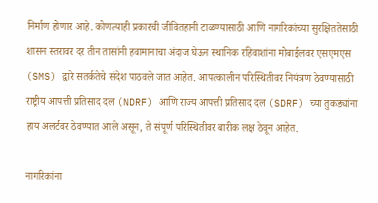निर्माण होणार आहे. कोणत्याही प्रकारची जीवितहानी टाळण्यासाठी आणि नागरिकांच्या सुरक्षिततेसाठी शासन स्तरावर दर तीन तासांनी हवामानाचा अंदाज घेऊन स्थानिक रहिवाशांना मोबाईलवर एसएमएस (SMS) द्वारे सतर्कतेचे संदेश पाठवले जात आहेत. आपत्कालीन परिस्थितीवर नियंत्रण ठेवण्यासाठी राष्ट्रीय आपत्ती प्रतिसाद दल (NDRF) आणि राज्य आपत्ती प्रतिसाद दल (SDRF) च्या तुकड्यांना हाय अलर्टवर ठेवण्यात आले असून, ते संपूर्ण परिस्थितीवर बारीक लक्ष ठेवून आहेत.

नागरिकांना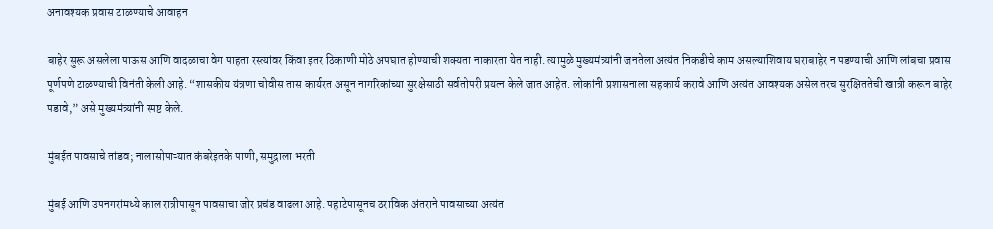अनावश्यक प्रवास टाळण्याचे आवाहन

बाहेर सुरू असलेला पाऊस आणि वादळाचा वेग पाहता रस्त्यांवर किंवा इतर ठिकाणी मोठे अपघात होण्याची शक्यता नाकारता येत नाही. त्यामुळे मुख्यमंत्र्यांनी जनतेला अत्यंत निकडीचे काम असल्याशिवाय घराबाहेर न पडण्याची आणि लांबचा प्रवास पूर्णपणे टाळण्याची विनंती केली आहे. “शासकीय यंत्रणा चोवीस तास कार्यरत असून नागरिकांच्या सुरक्षेसाठी सर्वतोपरी प्रयत्न केले जात आहेत. लोकांनी प्रशासनाला सहकार्य करावे आणि अत्यंत आवश्यक असेल तरच सुरक्षिततेची खात्री करून बाहेर पडावे,” असे मुख्यमंत्र्यांनी स्पष्ट केले.

मुंबईत पावसाचे तांडव; नालासोपाऱ्यात कंबरेइतके पाणी, समुद्राला भरती

मुंबई आणि उपनगरांमध्ये काल रात्रीपासून पावसाचा जोर प्रचंड वाढला आहे. पहाटेपासूनच ठराविक अंतराने पावसाच्या अत्यंत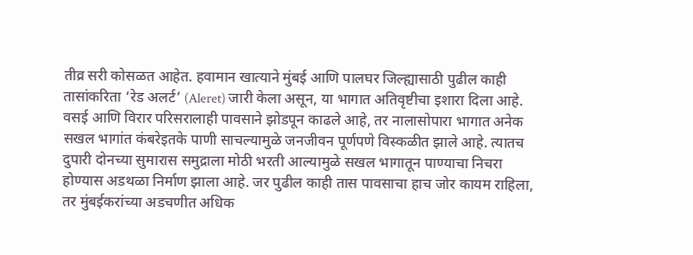तीव्र सरी कोसळत आहेत. हवामान खात्याने मुंबई आणि पालघर जिल्ह्यासाठी पुढील काही तासांकरिता ‘रेड अलर्ट’ (Aleret) जारी केला असून, या भागात अतिवृष्टीचा इशारा दिला आहे. वसई आणि विरार परिसरालाही पावसाने झोडपून काढले आहे, तर नालासोपारा भागात अनेक सखल भागांत कंबरेइतके पाणी साचल्यामुळे जनजीवन पूर्णपणे विस्कळीत झाले आहे. त्यातच दुपारी दोनच्या सुमारास समुद्राला मोठी भरती आल्यामुळे सखल भागातून पाण्याचा निचरा होण्यास अडथळा निर्माण झाला आहे. जर पुढील काही तास पावसाचा हाच जोर कायम राहिला, तर मुंबईकरांच्या अडचणीत अधिक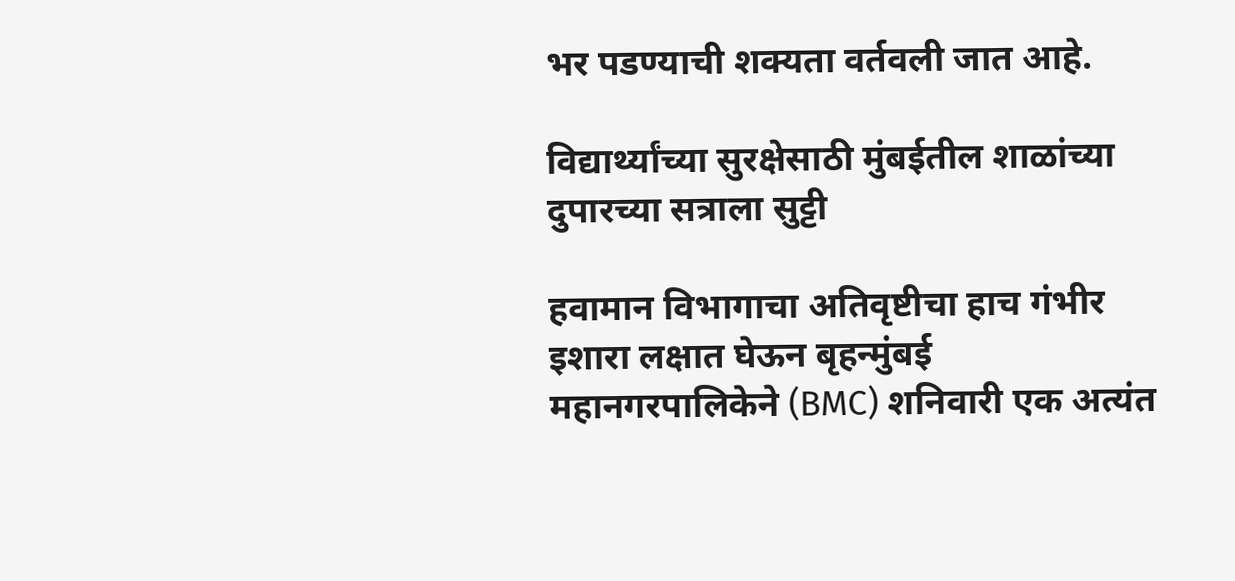भर पडण्याची शक्यता वर्तवली जात आहे.

विद्यार्थ्यांच्या सुरक्षेसाठी मुंबईतील शाळांच्या दुपारच्या सत्राला सुट्टी

हवामान विभागाचा अतिवृष्टीचा हाच गंभीर इशारा लक्षात घेऊन बृहन्मुंबई महानगरपालिकेने (BMC) शनिवारी एक अत्यंत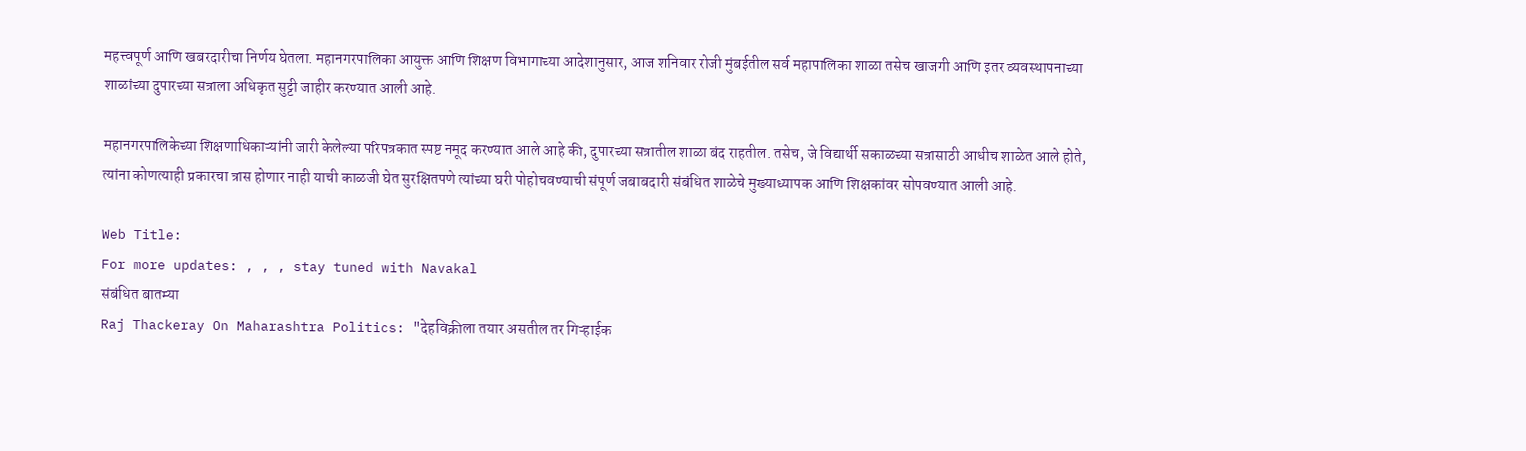महत्त्वपूर्ण आणि खबरदारीचा निर्णय घेतला. महानगरपालिका आयुक्त आणि शिक्षण विभागाच्या आदेशानुसार, आज शनिवार रोजी मुंबईतील सर्व महापालिका शाळा तसेच खाजगी आणि इतर व्यवस्थापनाच्या शाळांच्या दुपारच्या सत्राला अधिकृत सुट्टी जाहीर करण्यात आली आहे.

महानगरपालिकेच्या शिक्षणाधिकाऱ्यांनी जारी केलेल्या परिपत्रकात स्पष्ट नमूद करण्यात आले आहे की, दुपारच्या सत्रातील शाळा बंद राहतील. तसेच, जे विद्यार्थी सकाळच्या सत्रासाठी आधीच शाळेत आले होते, त्यांना कोणत्याही प्रकारचा त्रास होणार नाही याची काळजी घेत सुरक्षितपणे त्यांच्या घरी पोहोचवण्याची संपूर्ण जबाबदारी संबंधित शाळेचे मुख्याध्यापक आणि शिक्षकांवर सोपवण्यात आली आहे.

Web Title:
For more updates: , , , stay tuned with Navakal
संबंधित बातम्या
Raj Thackeray On Maharashtra Politics: "देहविक्रीला तयार असतील तर गिऱ्हाईक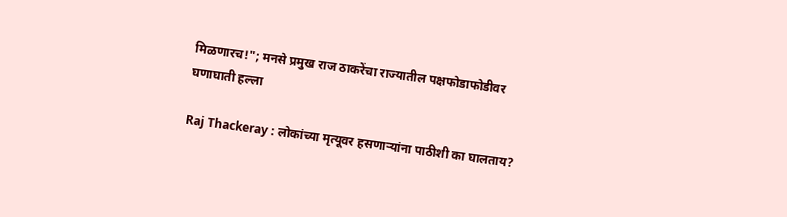मिळणारच!"; मनसे प्रमुख राज ठाकरेंचा राज्यातील पक्षफोडाफोडीवर घणाघाती हल्ला

Raj Thackeray : लोकांच्या मृत्यूवर हसणाऱ्यांना पाठीशी का घालताय?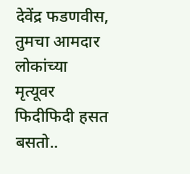देवेंद्र फडणवीस, तुमचा आमदार लोकांच्या मृत्यूवर फिदीफिदी हसत बसतो..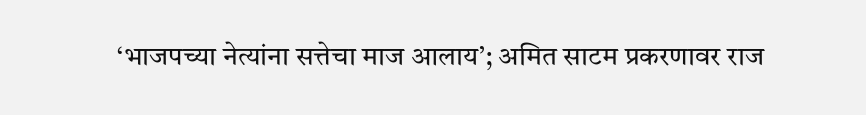‘भाजपच्या नेत्यांना सत्तेचा माज आलाय’; अमित साटम प्रकरणावर राज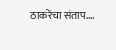ठाकरेंचा संताप….